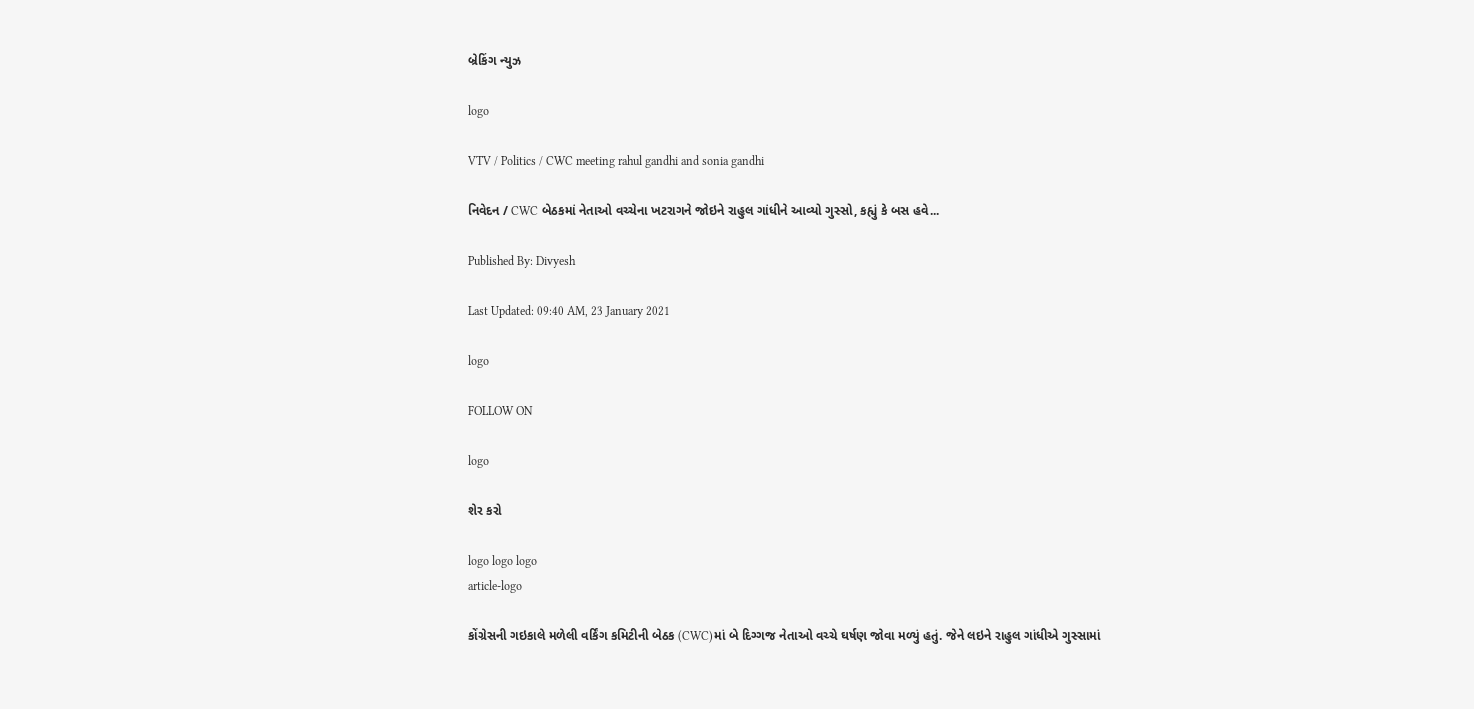બ્રેકિંગ ન્યુઝ

logo

VTV / Politics / CWC meeting rahul gandhi and sonia gandhi

નિવેદન / CWC બેઠકમાં નેતાઓ વચ્ચેના ખટરાગને જોઇને રાહુલ ગાંધીને આવ્યો ગુસ્સો, કહ્યું કે બસ હવે...

Published By: Divyesh

Last Updated: 09:40 AM, 23 January 2021

logo

FOLLOW ON

logo

શેર કરો

logo logo logo
article-logo

કોંગ્રેસની ગઇકાલે મળેલી વર્કિંગ કમિટીની બેઠક (CWC)માં બે દિગ્ગજ નેતાઓ વચ્ચે ઘર્ષણ જોવા મળ્યું હતું. જેને લઇને રાહુલ ગાંધીએ ગુસ્સામાં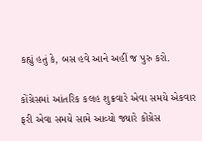કહ્યું હતું કે, બસ હવે આને અહીં જ પુરુ કરો.

કોંગ્રેસમાં આંતરિક કલહ શુક્રવારે એવા સમયે એકવાર ફરી એવા સમયે સામે આવ્યો જ્યારે કોંગ્રેસ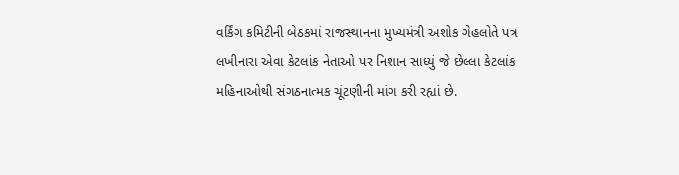વર્કિંગ કમિટીની બેઠકમાં રાજસ્થાનના મુખ્યમંત્રી અશોક ગેહલોતે પત્ર લખીનારા એવા કેટલાંક નેતાઓ પર નિશાન સાધ્યું જે છેલ્લા કેટલાંક મહિનાઓથી સંગઠનાત્મક ચૂંટણીની માંગ કરી રહ્યાં છે.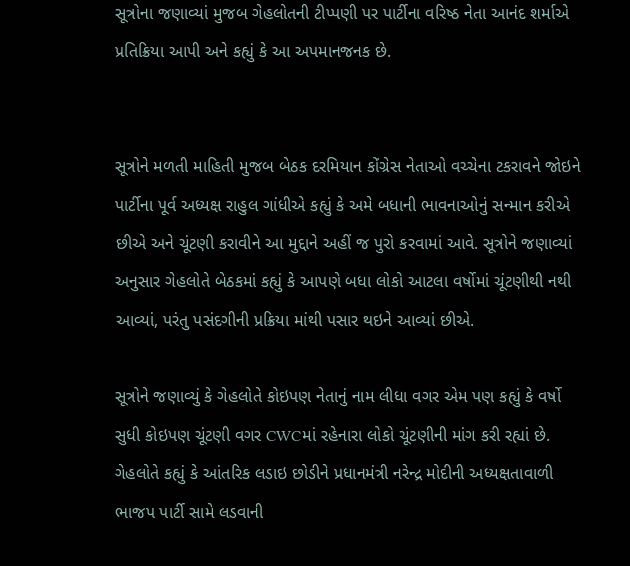સૂત્રોના જણાવ્યાં મુજબ ગેહલોતની ટીપ્પણી પર પાર્ટીના વરિષ્ઠ નેતા આનંદ શર્માએ પ્રતિક્રિયા આપી અને કહ્યું કે આ અપમાનજનક છે.


સૂત્રોને મળતી માહિતી મુજબ બેઠક દરમિયાન કોંગ્રેસ નેતાઓ વચ્ચેના ટકરાવને જોઇને પાર્ટીના પૂર્વ અધ્યક્ષ રાહુલ ગાંધીએ કહ્યું કે અમે બધાની ભાવનાઓનું સન્માન કરીએ છીએ અને ચૂંટણી કરાવીને આ મુદ્દાને અહીં જ પુરો કરવામાં આવે. સૂત્રોને જણાવ્યાં અનુસાર ગેહલોતે બેઠકમાં કહ્યું કે આપણે બધા લોકો આટલા વર્ષોમાં ચૂંટણીથી નથી આવ્યાં, પરંતુ પસંદગીની પ્રક્રિયા માંથી પસાર થઇને આવ્યાં છીએ.

સૂત્રોને જણાવ્યું કે ગેહલોતે કોઇપણ નેતાનું નામ લીધા વગર એમ પણ કહ્યું કે વર્ષો સુધી કોઇપણ ચૂંટણી વગર CWCમાં રહેનારા લોકો ચૂંટણીની માંગ કરી રહ્યાં છે. ગેહલોતે કહ્યું કે આંતરિક લડાઇ છોડીને પ્રધાનમંત્રી નરેન્દ્ર મોદીની અધ્યક્ષતાવાળી ભાજપ પાર્ટી સામે લડવાની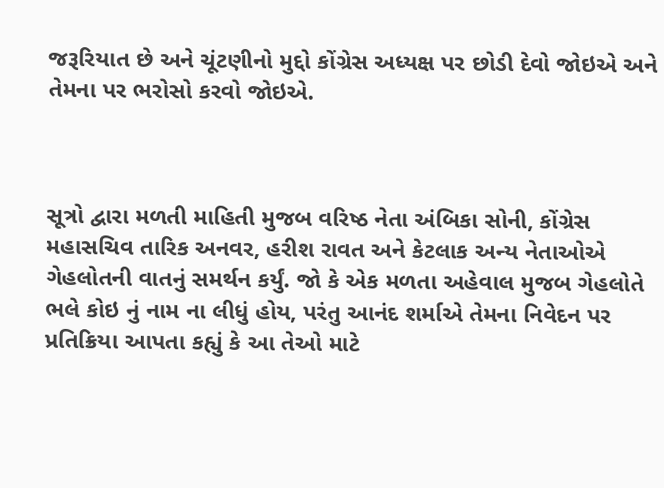જરૂરિયાત છે અને ચૂંટણીનો મુદ્દો કોંગ્રેસ અધ્યક્ષ પર છોડી દેવો જોઇએ અને તેમના પર ભરોસો કરવો જોઇએ.



સૂત્રો દ્વારા મળતી માહિતી મુજબ વરિષ્ઠ નેતા અંબિકા સોની, કોંગ્રેસ મહાસચિવ તારિક અનવર, હરીશ રાવત અને કેટલાક અન્ય નેતાઓએ ગેહલોતની વાતનું સમર્થન કર્યું. જો કે એક મળતા અહેવાલ મુજબ ગેહલોતે ભલે કોઇ નું નામ ના લીધું હોય, પરંતુ આનંદ શર્માએ તેમના નિવેદન પર પ્રતિક્રિયા આપતા કહ્યું કે આ તેઓ માટે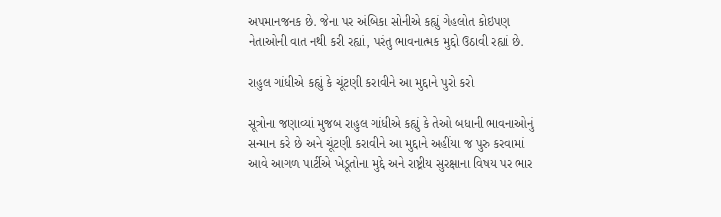અપમાનજનક છે. જેના પર અંબિકા સોનીએ કહ્યું ગેહલોત કોઇપણ નેતાઓની વાત નથી કરી રહ્યાં, પરંતુ ભાવનાત્મક મુદ્દો ઉઠાવી રહ્યાં છે.

રાહુલ ગાંધીએ કહ્યું કે ચૂંટણી કરાવીને આ મુદ્દાને પુરો કરો

સૂત્રોના જણાવ્યાં મુજબ રાહુલ ગાંધીએ કહ્યું કે તેઓ બધાની ભાવનાઓનું સન્માન કરે છે અને ચૂંટણી કરાવીને આ મુદ્દાને અહીંયા જ પુરુ કરવામાં આવે આગળ પાર્ટીએ ખેડૂતોના મુદ્દે અને રાષ્ટ્રીય સુરક્ષાના વિષય પર ભાર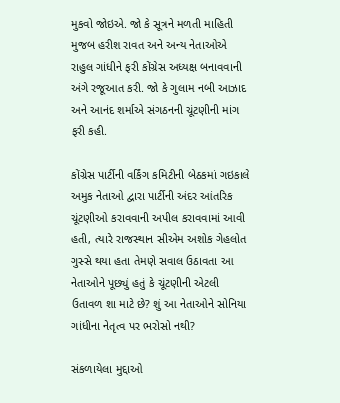મુકવો જોઇએ. જો કે સૂત્રને મળતી માહિતી મુજબ હરીશ રાવત અને અન્ય નેતાઓએ રાહુલ ગાંધીને ફરી કોંગ્રેસ અધ્યક્ષ બનાવવાની અંગે રજૂઆત કરી. જો કે ગુલામ નબી આઝાદ અને આનંદ શર્માએ સંગઠનની ચૂંટણીની માંગ ફરી કહી.

કોંગ્રેસ પાર્ટીની વર્કિંગ કમિટીની બેઠકમાં ગઇકાલે અમુક નેતાઓ દ્વારા પાર્ટીની અંદર આંતરિક ચૂંટણીઓ કરાવવાની અપીલ કરાવવામાં આવી હતી, ત્યારે રાજસ્થાન સીએમ અશોક ગેહલોત ગુસ્સે થયા હતા તેમણે સવાલ ઉઠાવતા આ નેતાઓને પૂછ્યું હતું કે ચૂંટણીની એટલી ઉતાવળ શા માટે છે? શું આ નેતાઓને સોનિયા ગાંધીના નેતૃત્વ પર ભરોસો નથી?

સંકળાયેલા મુદ્દાઓ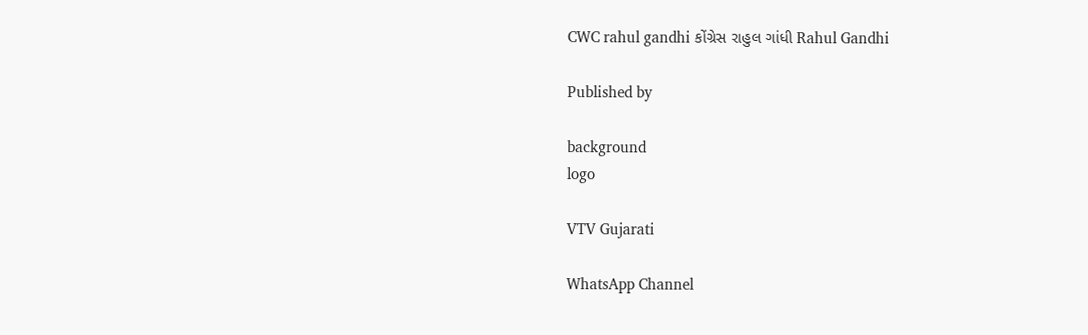CWC rahul gandhi કોંગ્રેસ રાહુલ ગાંધી Rahul Gandhi

Published by

background
logo

VTV Gujarati

WhatsApp Channel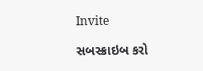Invite

સબસ્ક્રાઇબ કરો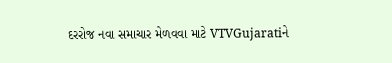દરરોજ નવા સમાચાર મેળવવા માટે VTVGujaratiને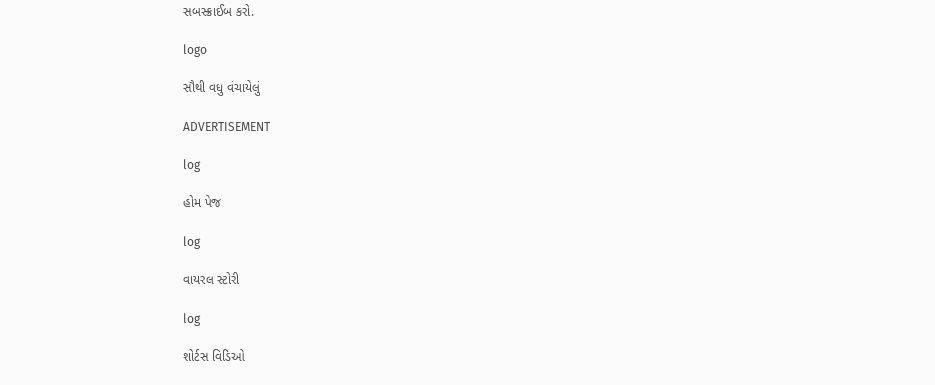સબસ્ક્રાઈબ કરો.

logo

સૌથી વધુ વંચાયેલું

ADVERTISEMENT

log

હોમ પેજ

log

વાયરલ સ્ટોરી

log

શોર્ટસ વિડિઓ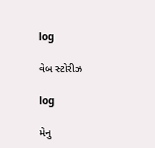log

વેબ સ્ટોરીઝ

log

મેનુ